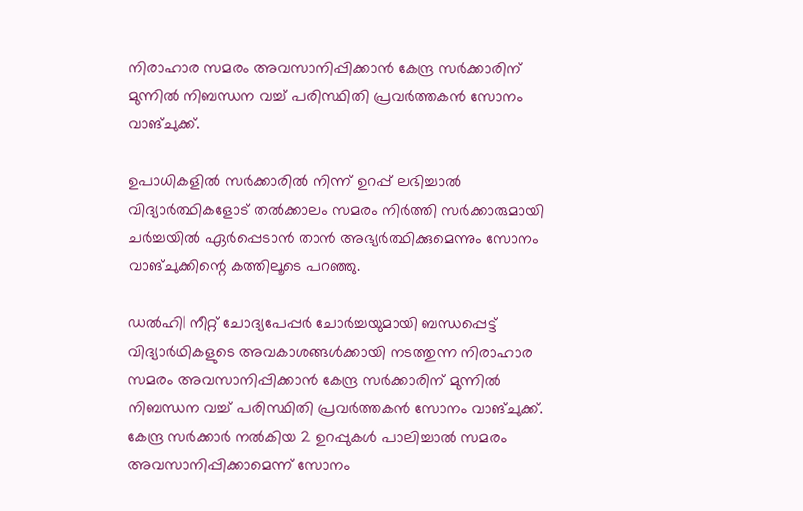നിരാഹാര സമരം അവസാനിപ്പിക്കാൻ കേന്ദ്ര സർക്കാരിന് മുന്നിൽ നിബന്ധന വച്ച് പരിസ്ഥിതി പ്രവർത്തകൻ സോനം വാങ്ചുക്ക്.

ഉപാധികളില്‍ സര്‍ക്കാരില്‍ നിന്ന് ഉറപ്പ് ലഭിച്ചാല്‍ വിദ്യാര്‍ത്ഥികളോട് തല്‍ക്കാലം സമരം നിര്‍ത്തി സര്‍ക്കാരുമായി ചര്‍ച്ചയില്‍ ഏര്‍പ്പെടാന്‍ താന്‍ അഭ്യര്‍ത്ഥിക്കുമെന്നും സോനം വാങ്ചുക്കിന്റെ കത്തിലൂടെ പറഞ്ഞു.

ഡൽഹി| നീറ്റ് ചോദ്യപേപ്പർ ചോർച്ചയുമായി ബന്ധപ്പെട്ട് വിദ്യാർഥികളുടെ അവകാശങ്ങൾക്കായി നടത്തുന്ന നിരാഹാര സമരം അവസാനിപ്പിക്കാൻ കേന്ദ്ര സർക്കാരിന് മുന്നിൽ നിബന്ധന വച്ച് പരിസ്ഥിതി പ്രവർത്തകൻ സോനം വാങ്ചുക്ക്. കേന്ദ്ര സർക്കാർ നൽകിയ 2 ഉറപ്പുകൾ പാലിച്ചാൽ സമരം അവസാനിപ്പിക്കാമെന്ന് സോനം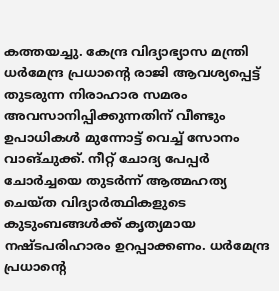കത്തയച്ചു. കേന്ദ്ര വിദ്യാഭ്യാസ മന്ത്രി ധര്‍മേന്ദ്ര പ്രധാന്റെ രാജി ആവശ്യപ്പെട്ട് തുടരുന്ന നിരാഹാര സമരം അവസാനിപ്പിക്കുന്നതിന് വീണ്ടും ഉപാധികള്‍ മുന്നോട്ട് വെച്ച് സോനം വാങ്ചുക്ക്. നീറ്റ് ചോദ്യ പേപ്പര്‍ ചോര്‍ച്ചയെ തുടര്‍ന്ന് ആത്മഹത്യ ചെയ്ത വിദ്യാര്‍ത്ഥികളുടെ കുടുംബങ്ങള്‍ക്ക് കൃത്യമായ നഷ്ടപരിഹാരം ഉറപ്പാക്കണം. ധര്‍മേന്ദ്ര പ്രധാന്റെ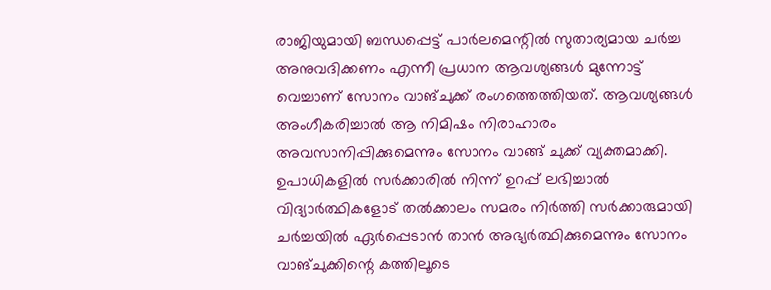രാജിയുമായി ബന്ധപ്പെട്ട് പാര്‍ലമെന്റില്‍ സുതാര്യമായ ചര്‍ച്ച അനുവദിക്കണം എന്നീ പ്രധാന ആവശ്യങ്ങള്‍ മുന്നോട്ട് വെച്ചാണ് സോനം വാങ്ചുക്ക് രംഗത്തെത്തിയത്. ആവശ്യങ്ങള്‍ അംഗീകരിച്ചാല്‍ ആ നിമിഷം നിരാഹാരം അവസാനിപ്പിക്കുമെന്നും സോനം വാങ്ങ് ചുക്ക് വ്യക്തമാക്കി.
ഉപാധികളില്‍ സര്‍ക്കാരില്‍ നിന്ന് ഉറപ്പ് ലഭിച്ചാല്‍ വിദ്യാര്‍ത്ഥികളോട് തല്‍ക്കാലം സമരം നിര്‍ത്തി സര്‍ക്കാരുമായി ചര്‍ച്ചയില്‍ ഏര്‍പ്പെടാന്‍ താന്‍ അഭ്യര്‍ത്ഥിക്കുമെന്നും സോനം വാങ്ചുക്കിന്റെ കത്തിലൂടെ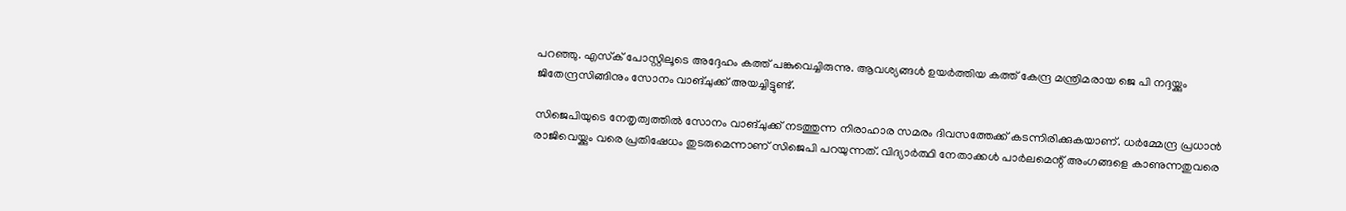പറഞ്ഞു. എസ്‌ക് പോസ്റ്റിലൂടെ അദ്ദേഹം കത്ത് പങ്കുവെച്ചിരുന്നു. ആവശ്യങ്ങള്‍ ഉയര്‍ത്തിയ കത്ത് കേന്ദ്ര മന്ത്രിമരായ ജെ പി നദ്ദയ്ക്കും ജിതേന്ദ്രസിങ്ങിനും സോനം വാങ്ചുക്ക് അയച്ചിട്ടുണ്ട്.

സിജെപിയുടെ നേതൃത്വത്തിൽ സോനം വാങ്ചുക്ക് നടത്തുന്ന നിരാഹാര സമരം ദിവസത്തേക്ക് കടന്നിരിക്കുകയാണ്. ധര്‍മ്മേന്ദ്ര പ്രധാന്‍ രാജിവെയ്ക്കും വരെ പ്രതിഷേധം തുടരുമെന്നാണ് സിജെപി പറയുന്നത്. വിദ്യാര്‍ത്ഥി നേതാക്കള്‍ പാര്‍ലമെന്റ് അംഗങ്ങളെ കാണുന്നതുവരെ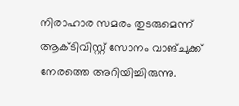നിരാഹാര സമരം തുടരുമെന്ന് ആക്ടിവിസ്റ്റ് സോനം വാങ്ചുക്ക് നേരത്തെ അറിയിച്ചിരുന്നു.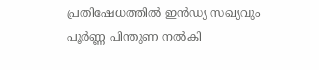പ്രതിഷേധത്തിൽ ഇന്‍ഡ്യ സഖ്യവും പൂർണ്ണ പിന്തുണ നൽകി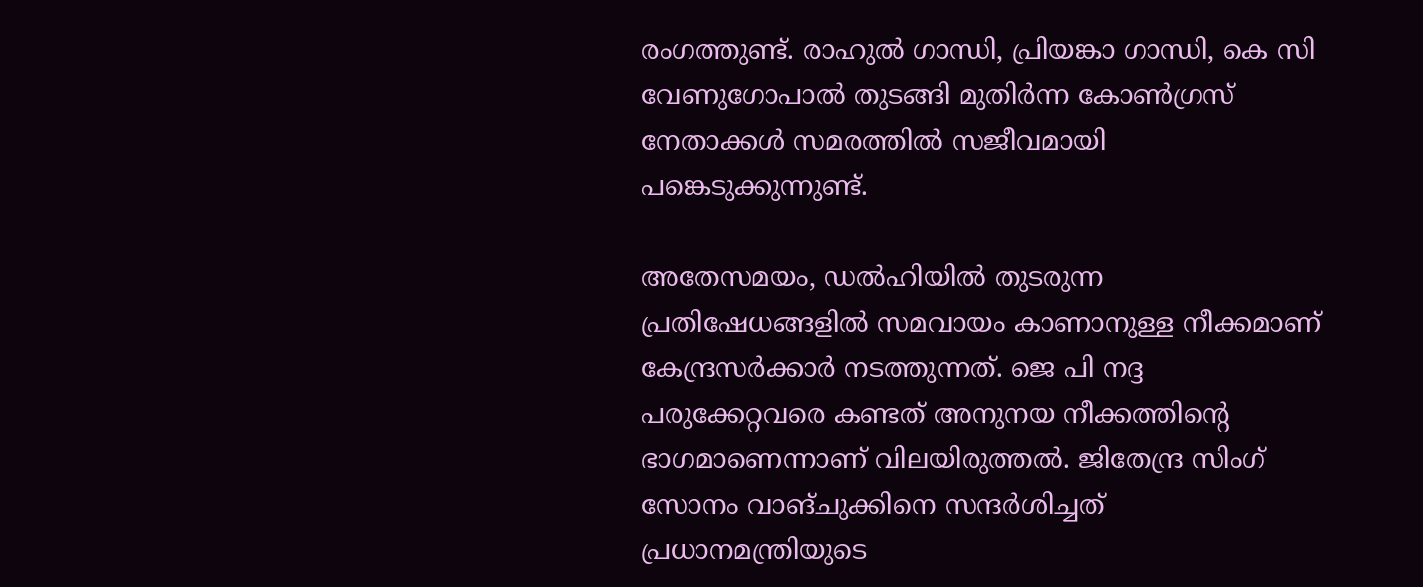രംഗത്തുണ്ട്. രാഹുൽ ഗാന്ധി, പ്രിയങ്കാ ഗാന്ധി, കെ സി വേണുഗോപാൽ തുടങ്ങി മുതിർന്ന കോൺഗ്രസ് നേതാക്കൾ സമരത്തിൽ സജീവമായി പങ്കെടുക്കുന്നുണ്ട്.

അതേസമയം, ഡല്‍ഹിയില്‍ തുടരുന്ന പ്രതിഷേധങ്ങളില്‍ സമവായം കാണാനുള്ള നീക്കമാണ് കേന്ദ്രസര്‍ക്കാര്‍ നടത്തുന്നത്. ജെ പി നദ്ദ പരുക്കേറ്റവരെ കണ്ടത് അനുനയ നീക്കത്തിന്റെ ഭാഗമാണെന്നാണ് വിലയിരുത്തല്‍. ജിതേന്ദ്ര സിംഗ് സോനം വാങ്ചുക്കിനെ സന്ദര്‍ശിച്ചത് പ്രധാനമന്ത്രിയുടെ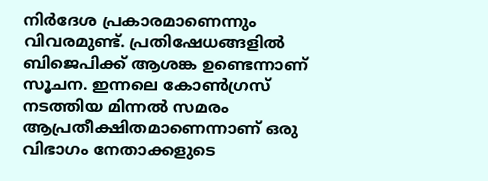നിര്‍ദേശ പ്രകാരമാണെന്നും വിവരമുണ്ട്. പ്രതിഷേധങ്ങളില്‍ ബിജെപിക്ക് ആശങ്ക ഉണ്ടെന്നാണ് സൂചന. ഇന്നലെ കോണ്‍ഗ്രസ് നടത്തിയ മിന്നല്‍ സമരം ആപ്രതീക്ഷിതമാണെന്നാണ് ഒരു വിഭാഗം നേതാക്കളുടെ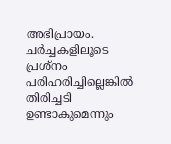അഭിപ്രായം. ചര്‍ച്ചകളിലൂടെ പ്രശ്‌നം പരിഹരിച്ചില്ലെങ്കില്‍ തിരിച്ചടി ഉണ്ടാകുമെന്നും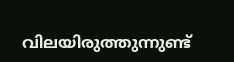വിലയിരുത്തുന്നുണ്ട്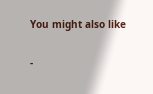You might also like

-